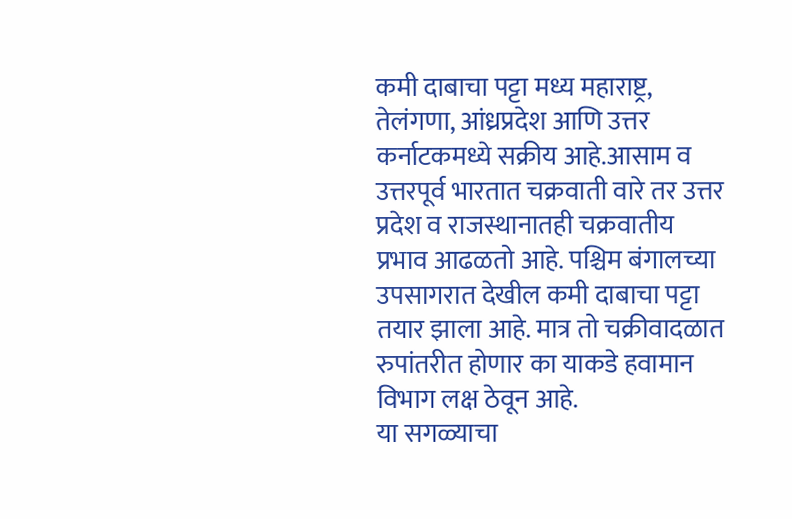कमी दाबाचा पट्टा मध्य महाराष्ट्र, तेलंगणा, आंध्रप्रदेश आणि उत्तर कर्नाटकमध्ये सक्रीय आहे.आसाम व उत्तरपूर्व भारतात चक्रवाती वारे तर उत्तर प्रदेश व राजस्थानातही चक्रवातीय प्रभाव आढळतो आहे. पश्चिम बंगालच्या उपसागरात देखील कमी दाबाचा पट्टा तयार झाला आहे. मात्र तो चक्रीवादळात रुपांतरीत होणार का याकडे हवामान विभाग लक्ष ठेवून आहे.
या सगळ्याचा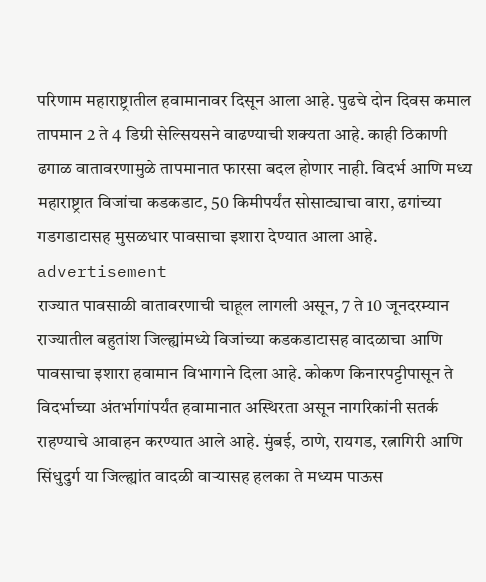परिणाम महाराष्ट्रातील हवामानावर दिसून आला आहे. पुढचे दोन दिवस कमाल तापमान 2 ते 4 डिग्री सेल्सियसने वाढण्याची शक्यता आहे. काही ठिकाणी ढगाळ वातावरणामुळे तापमानात फारसा बदल होणार नाही. विदर्भ आणि मध्य महाराष्ट्रात विजांचा कडकडाट, 50 किमीपर्यंत सोसाट्याचा वारा, ढगांच्या गडगडाटासह मुसळधार पावसाचा इशारा देण्यात आला आहे.
advertisement
राज्यात पावसाळी वातावरणाची चाहूल लागली असून, 7 ते 10 जूनदरम्यान राज्यातील बहुतांश जिल्ह्यांमध्ये विजांच्या कडकडाटासह वादळाचा आणि पावसाचा इशारा हवामान विभागाने दिला आहे. कोकण किनारपट्टीपासून ते विदर्भाच्या अंतर्भागांपर्यंत हवामानात अस्थिरता असून नागरिकांनी सतर्क राहण्याचे आवाहन करण्यात आले आहे. मुंबई, ठाणे, रायगड, रत्नागिरी आणि सिंधुदुर्ग या जिल्ह्यांत वादळी वाऱ्यासह हलका ते मध्यम पाऊस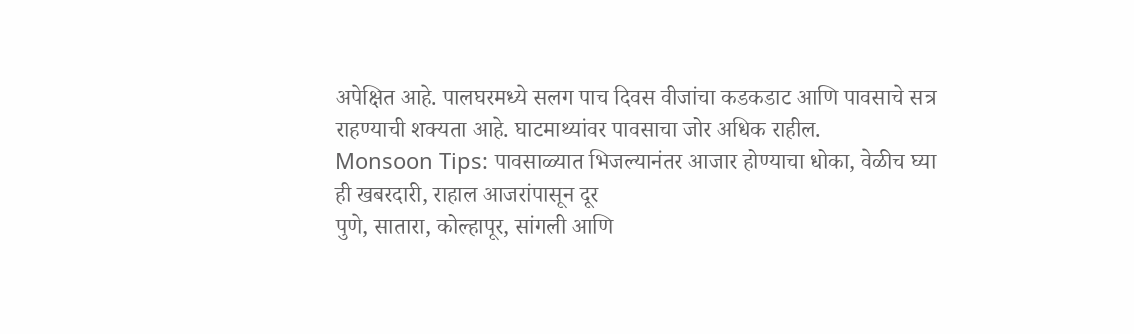अपेक्षित आहे. पालघरमध्ये सलग पाच दिवस वीजांचा कडकडाट आणि पावसाचे सत्र राहण्याची शक्यता आहे. घाटमाथ्यांवर पावसाचा जोर अधिक राहील.
Monsoon Tips: पावसाळ्यात भिजल्यानंतर आजार होण्याचा धोका, वेळीच घ्या ही खबरदारी, राहाल आजरांपासून दूर
पुणे, सातारा, कोल्हापूर, सांगली आणि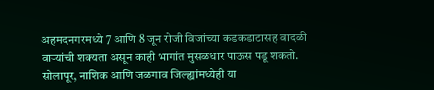अहमदनगरमध्ये 7 आणि 8 जून रोजी विजांच्या कडकडाटासह वादळी वाऱ्यांची शक्यता असून काही भागांत मुसळधार पाऊस पडू शकतो. सोलापूर, नाशिक आणि जळगाव जिल्ह्यांमध्येही या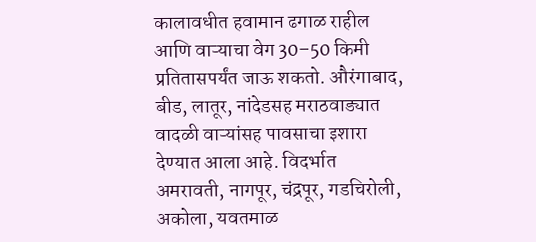कालावधीत हवामान ढगाळ राहील आणि वाऱ्याचा वेग 30–50 किमी प्रतितासपर्यंत जाऊ शकतो. औरंगाबाद, बीड, लातूर, नांदेडसह मराठवाड्यात वादळी वाऱ्यांसह पावसाचा इशारा देण्यात आला आहे. विदर्भात अमरावती, नागपूर, चंद्रपूर, गडचिरोली, अकोला, यवतमाळ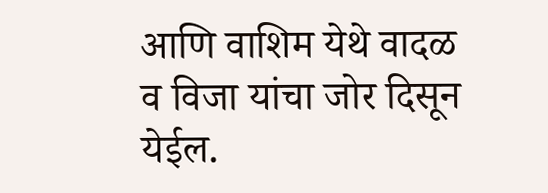आणि वाशिम येथे वादळ व विजा यांचा जोर दिसून येईल.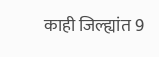काही जिल्ह्यांत 9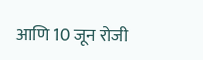आणि 10 जून रोजी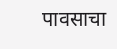पावसाचा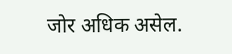जोर अधिक असेल.